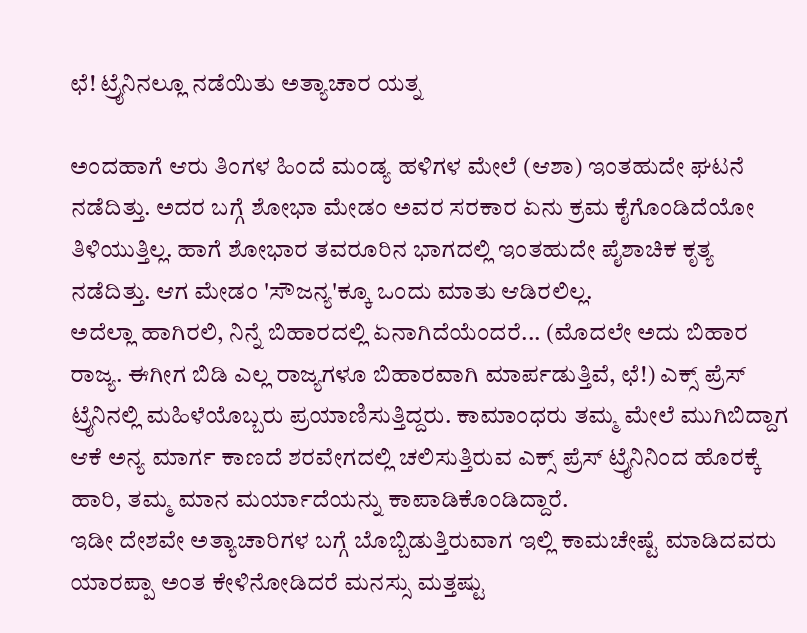ಛೆ! ಟ್ರೈನಿನಲ್ಲೂ ನಡೆಯಿತು ಅತ್ಯಾಚಾರ ಯತ್ನ

ಅಂದಹಾಗೆ ಆರು ತಿಂಗಳ ಹಿಂದೆ ಮಂಡ್ಯ ಹಳಿಗಳ ಮೇಲೆ (ಆಶಾ) ಇಂತಹುದೇ ಘಟನೆ ನಡೆದಿತ್ತು. ಅದರ ಬಗ್ಗೆ ಶೋಭಾ ಮೇಡಂ ಅವರ ಸರಕಾರ ಏನು ಕ್ರಮ ಕೈಗೊಂಡಿದೆಯೋ ತಿಳಿಯುತ್ತಿಲ್ಲ. ಹಾಗೆ ಶೋಭಾರ ತವರೂರಿನ ಭಾಗದಲ್ಲಿ ಇಂತಹುದೇ ಪೈಶಾಚಿಕ ಕೃತ್ಯ ನಡೆದಿತ್ತು. ಆಗ ಮೇಡಂ 'ಸೌಜನ್ಯ'ಕ್ಕೂ ಒಂದು ಮಾತು ಆಡಿರಲಿಲ್ಲ.
ಅದೆಲ್ಲಾ ಹಾಗಿರಲಿ, ನಿನ್ನೆ ಬಿಹಾರದಲ್ಲಿ ಏನಾಗಿದೆಯೆಂದರೆ... (ಮೊದಲೇ ಅದು ಬಿಹಾರ ರಾಜ್ಯ. ಈಗೀಗ ಬಿಡಿ ಎಲ್ಲ ರಾಜ್ಯಗಳೂ ಬಿಹಾರವಾಗಿ ಮಾರ್ಪಡುತ್ತಿವೆ, ಛೆ!) ಎಕ್ಸ್ ಪ್ರೆಸ್ ಟ್ರೈನಿನಲ್ಲಿ ಮಹಿಳೆಯೊಬ್ಬರು ಪ್ರಯಾಣಿಸುತ್ತಿದ್ದರು. ಕಾಮಾಂಧರು ತಮ್ಮ ಮೇಲೆ ಮುಗಿಬಿದ್ದಾಗ ಆಕೆ ಅನ್ಯ ಮಾರ್ಗ ಕಾಣದೆ ಶರವೇಗದಲ್ಲಿ ಚಲಿಸುತ್ತಿರುವ ಎಕ್ಸ್ ಪ್ರೆಸ್ ಟ್ರೈನಿನಿಂದ ಹೊರಕ್ಕೆ ಹಾರಿ, ತಮ್ಮ ಮಾನ ಮರ್ಯಾದೆಯನ್ನು ಕಾಪಾಡಿಕೊಂಡಿದ್ದಾರೆ.
ಇಡೀ ದೇಶವೇ ಅತ್ಯಾಚಾರಿಗಳ ಬಗ್ಗೆ ಬೊಬ್ಬಿಡುತ್ತಿರುವಾಗ ಇಲ್ಲಿ ಕಾಮಚೇಷ್ಟೆ ಮಾಡಿದವರು ಯಾರಪ್ಪಾ ಅಂತ ಕೇಳಿನೋಡಿದರೆ ಮನಸ್ಸು ಮತ್ತಷ್ಟು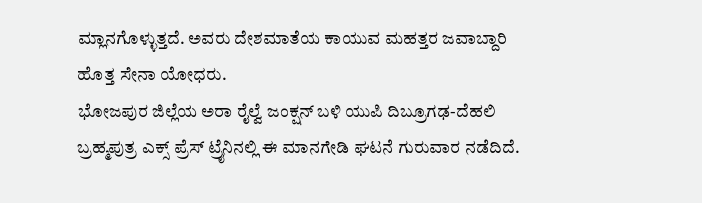ಮ್ಲಾನಗೊಳ್ಳುತ್ತದೆ. ಅವರು ದೇಶಮಾತೆಯ ಕಾಯುವ ಮಹತ್ತರ ಜವಾಬ್ದಾರಿ ಹೊತ್ತ ಸೇನಾ ಯೋಧರು.
ಭೋಜಪುರ ಜಿಲ್ಲೆಯ ಅರಾ ರೈಲ್ವೆ ಜಂಕ್ಷನ್ ಬಳಿ ಯುಪಿ ದಿಬ್ರೂಗಢ-ದೆಹಲಿ ಬ್ರಹ್ಮಪುತ್ರ ಎಕ್ಸ್ ಪ್ರೆಸ್ ಟ್ರೈನಿನಲ್ಲಿ ಈ ಮಾನಗೇಡಿ ಘಟನೆ ಗುರುವಾರ ನಡೆದಿದೆ.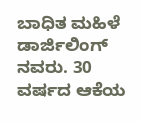ಬಾಧಿತ ಮಹಿಳೆ ಡಾರ್ಜಿಲಿಂಗ್ ನವರು. 30 ವರ್ಷದ ಆಕೆಯ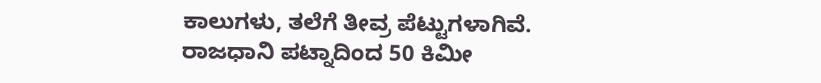ಕಾಲುಗಳು, ತಲೆಗೆ ತೀವ್ರ ಪೆಟ್ಟುಗಳಾಗಿವೆ. ರಾಜಧಾನಿ ಪಟ್ನಾದಿಂದ 50 ಕಿಮೀ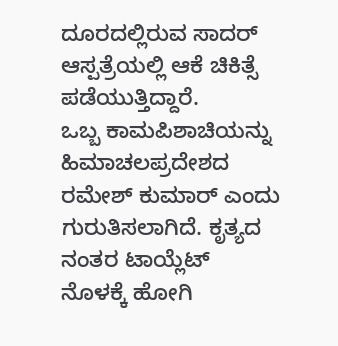ದೂರದಲ್ಲಿರುವ ಸಾದರ್ ಆಸ್ಪತ್ರೆಯಲ್ಲಿ ಆಕೆ ಚಿಕಿತ್ಸೆ ಪಡೆಯುತ್ತಿದ್ದಾರೆ.
ಒಬ್ಬ ಕಾಮಪಿಶಾಚಿಯನ್ನು ಹಿಮಾಚಲಪ್ರದೇಶದ ರಮೇಶ್ ಕುಮಾರ್ ಎಂದು ಗುರುತಿಸಲಾಗಿದೆ. ಕೃತ್ಯದ ನಂತರ ಟಾಯ್ಲೆಟ್ ನೊಳಕ್ಕೆ ಹೋಗಿ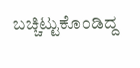ಬಚ್ಚಿಟ್ಟುಕೊಂಡಿದ್ದ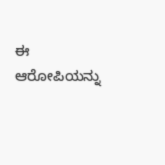ಈ ಆರೋಪಿಯನ್ನು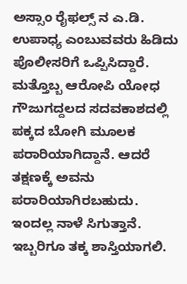ಅಸ್ಸಾಂ ರೈಫಲ್ಸ್ ನ ಎ.ಡಿ. ಉಪಾಧ್ಯ ಎಂಬುವವರು ಹಿಡಿದು ಪೊಲೀಸರಿಗೆ ಒಪ್ಪಿಸಿದ್ದಾರೆ.
ಮತ್ತೊಬ್ಬ ಆರೋಪಿ ಯೋಧ ಗೌಜುಗದ್ದಲದ ಸದವಕಾಶದಲ್ಲಿ ಪಕ್ಕದ ಬೋಗಿ ಮೂಲಕ ಪರಾರಿಯಾಗಿದ್ದಾನೆ. ಆದರೆ ತಕ್ಷಣಕ್ಕೆ ಅವನು ಪರಾರಿಯಾಗಿರಬಹುದು. ಇಂದಲ್ಲ ನಾಳೆ ಸಿಗುತ್ತಾನೆ. ಇಬ್ಬರಿಗೂ ತಕ್ಕ ಶಾಸ್ತಿಯಾಗಲಿ.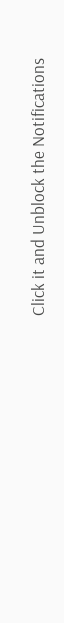Click it and Unblock the Notifications